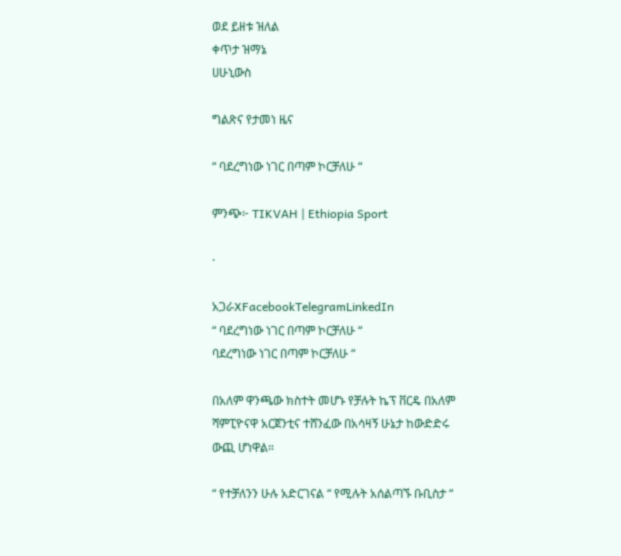ወደ ይዘቱ ዝለል
ቀጥታ ዝማኔ
ሀሁኒውስ

ግልጽና የታመነ ዜና

“ ባደረግነው ነገር በጣም ኮርቻለሁ “

ምንጭ፦ TIKVAH | Ethiopia Sport

·

አጋራXFacebookTelegramLinkedIn
“ ባደረግነው ነገር በጣም ኮርቻለሁ “
ባደረግነው ነገር በጣም ኮርቻለሁ “

በአለም ዋንጫው ክስተት መሆኑ የቻሉት ኬፕ ቨርዴ በአለም ሻምፒዮናዋ አርጀንቲና ተሸንፈው በአሳዛኝ ሁኔታ ከውድድሩ ውጪ ሆነዋል።

“ የተቻለንን ሁሉ አድርገናል “ የሚሉት አሰልጣኙ ቡቢስታ “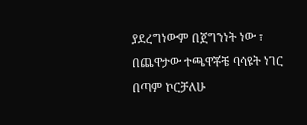ያደረግነውም በጀግንነት ነው ፣ በጨዋታው ተጫዋቾቼ ባሳዩት ነገር በጣም ኮርቻለሁ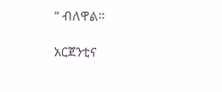“ ብለዋል።

አርጀንቲና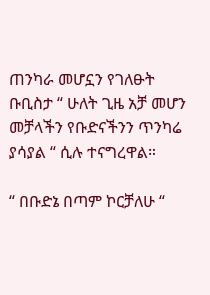ጠንካራ መሆኗን የገለፁት ቡቢስታ “ ሁለት ጊዜ አቻ መሆን መቻላችን የቡድናችንን ጥንካሬ ያሳያል “ ሲሉ ተናግረዋል።

“ በቡድኔ በጣም ኮርቻለሁ “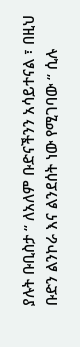ያሉት ቡቢስታ “ ለአለም ቡድናችንን አሳይተናል ፣ በዚህ ቡድን ልንኮራ እና ልንደሰት ነው የሚገባው “ ሲሉ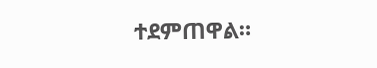ተደምጠዋል።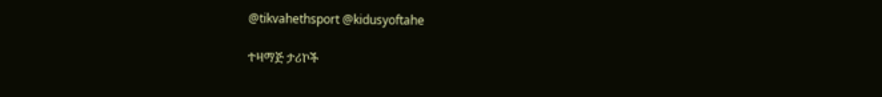@tikvahethsport @kidusyoftahe

ተዛማጅ ታሪኮች